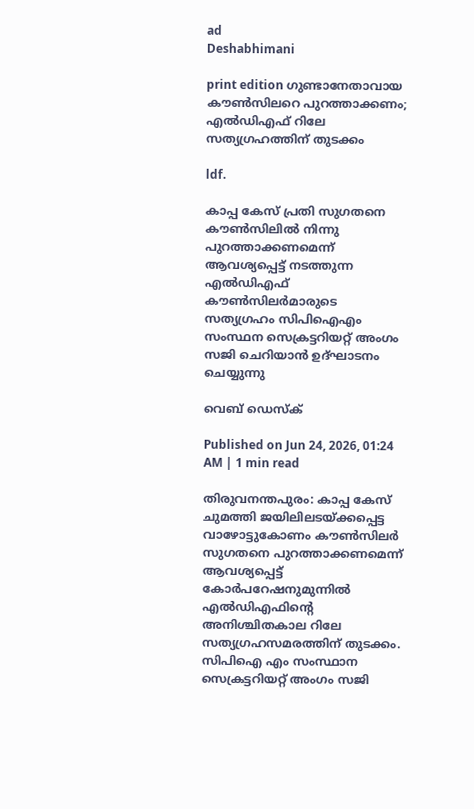ad
Deshabhimani

print edition ഗുണ്ടാനേതാവായ ക‍ൗൺസിലറെ പുറത്താക്കണം; എൽഡിഎഫ് റിലേ സത്യഗ്രഹത്തിന്‌ തുടക്കം

ldf.

കാപ്പ കേസ് പ്രതി സുഗതനെ കൗൺസിലിൽ നിന്നു പുറത്താക്കണമെന്ന് ആവശ്യപ്പെട്ട് നടത്തുന്ന എൽഡിഎഫ് കൗൺസിലർമാരുടെ സത്യഗ്രഹം സിപിഐഎം സംസ്ഥന സെക്രട്ടറിയറ്റ് അംഗം സജി ചെറിയാൻ ഉദ്‌ഘാടനം ചെയ്യുന്നു

വെബ് ഡെസ്ക്

Published on Jun 24, 2026, 01:24 AM | 1 min read

തിരുവനന്തപുരം: കാപ്പ കേസ്‌ ചുമത്തി ജയിലിലടയ്‌ക്കപ്പെട്ട വാഴോട്ടുകോണം ക‍ൗൺസിലർ സുഗതനെ പുറത്താക്കണമെന്ന്‌ ആവശ്യപ്പെട്ട്‌ കോർപറേഷനുമുന്നിൽ എൽഡിഎഫിന്റെ അനിശ്ചിതകാല റിലേ സത്യഗ്രഹസമരത്തിന്‌ തുടക്കം. സിപിഐ എം സംസ്ഥാന സെക്രട്ടറിയറ്റ് അംഗം സജി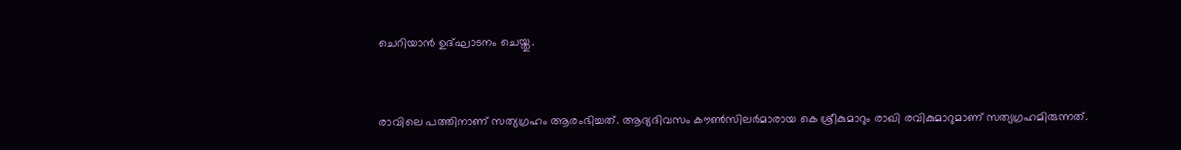ചെറിയാന്‍ ഉദ്ഘാടനം ചെയ്തു.


രാവിലെ പത്തിനാണ്‌ സത്യഗ്രഹം ആരംഭിച്ചത്‌. ആദ്യദിവസം ക‍ൗൺസിലർമാരായ കെ ശ്രീകുമാറും രാഖി രവികുമാറുമാണ്‌ സത്യഗ്രഹമിരുന്നത്‌.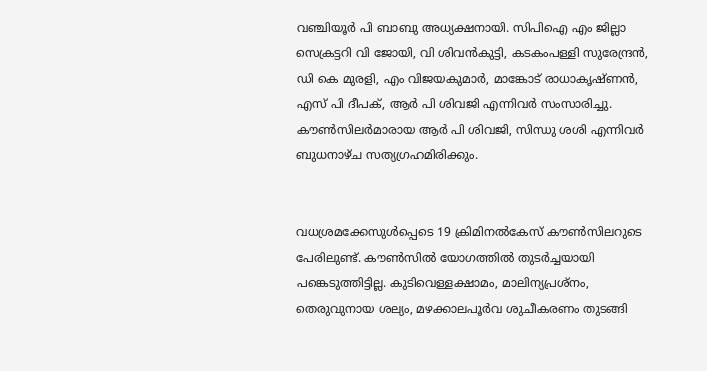വഞ്ചിയൂർ പി ബാബു അധ്യക്ഷനായി. സിപിഐ എം ജില്ലാ സെക്രട്ടറി വി ജോയി, വി ശിവൻകുട്ടി, കടകംപള്ളി സുരേന്ദ്രൻ, ഡി കെ മുരളി, എം വിജയകുമാർ, മാങ്കോട് രാധാകൃഷ്ണൻ, എസ് പി ദീപക്, ആർ പി ശിവജി എന്നിവർ സംസാരിച്ചു. ക‍ൗൺസിലർമാരായ ആർ പി ശിവജി, സിന്ധു ശശി എന്നിവർ ബുധനാഴ്‌ച സത്യഗ്രഹമിരിക്കും.


വധശ്രമക്കേസുൾപ്പെടെ 19 ക്രിമിനൽകേസ്‌ ക‍‍ൗൺസിലറുടെ പേരിലുണ്ട്‌. ക‍ൗൺസിൽ യോഗത്തിൽ തുടർച്ചയായി പങ്കെടുത്തിട്ടില്ല. കുടിവെള്ളക്ഷാമം, മാലിന്യപ്രശ്‌നം, തെരുവുനായ ശല്യം, മഴക്കാലപൂർവ ശുചീകരണം തുടങ്ങി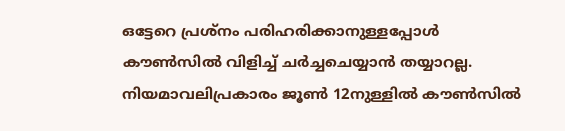ഒട്ടേറെ പ്രശ്നം പരിഹരിക്കാനുള്ളപ്പോൾ ക‍ൗൺസിൽ വിളിച്ച്‌ ചർച്ചചെയ്യാൻ തയ്യാറല്ല. നിയമാവലിപ്രകാരം ജൂൺ 12നുള്ളിൽ ക‍ൗൺസിൽ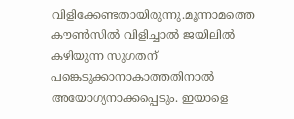വിളിക്കേണ്ടതായിരുന്നു.മൂന്നാമത്തെ ക‍ൗൺസിൽ വിളിച്ചാൽ ജയിലിൽ കഴിയുന്ന സുഗതന്‌ പങ്കെടുക്കാനാകാത്തതിനാൽ അയോഗ്യനാക്കപ്പെടും. ഇയാളെ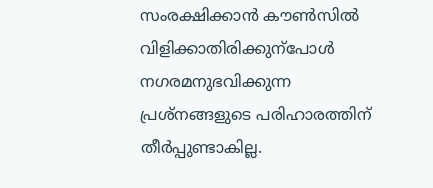സംരക്ഷിക്കാൻ ക‍ൗൺസിൽ വിളിക്കാതിരിക്കുന്പോൾ നഗരമനുഭവിക്കുന്ന പ്രശ്‌നങ്ങളുടെ പരിഹാരത്തിന്‌ തീർപ്പുണ്ടാകില്ല.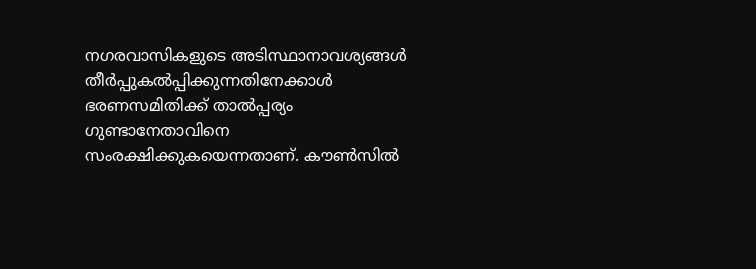നഗരവാസികളുടെ അടിസ്ഥാനാവശ്യങ്ങൾ തീർപ്പുകൽപ്പിക്കുന്നതിനേക്കാൾ ഭരണസമിതിക്ക്‌ താൽപ്പര്യം ഗുണ്ടാനേതാവിനെ സംരക്ഷിക്കുകയെന്നതാണ്‌. ക‍ൗൺസിൽ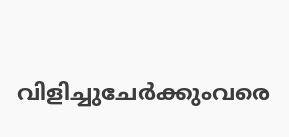വിളിച്ചുചേർക്കുംവരെ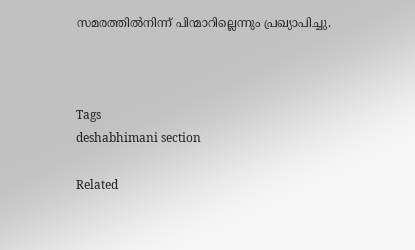സമരത്തിൽനിന്ന്‌ പിന്മാറില്ലെന്നും പ്രഖ്യാപിച്ചു.



Tags
deshabhimani section

Related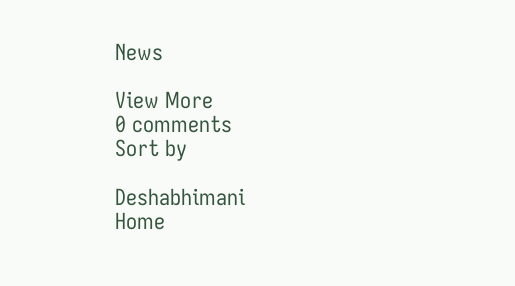News

View More
0 comments
Sort by

Deshabhimani
Home